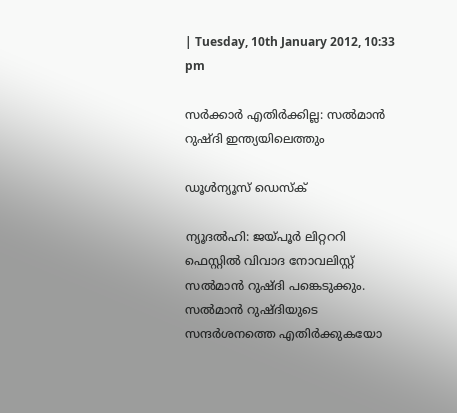| Tuesday, 10th January 2012, 10:33 pm

സര്‍ക്കാര്‍ എതിര്‍ക്കില്ല: സല്‍മാന്‍ റുഷ്ദി ഇന്ത്യയിലെത്തും

ഡൂള്‍ന്യൂസ് ഡെസ്‌ക്

ന്യൂദല്‍ഹി: ജയ്പൂര്‍ ലിറ്റററി ഫെസ്റ്റില്‍ വിവാദ നോവലിസ്റ്റ് സല്‍മാന്‍ റുഷ്ദി പങ്കെടുക്കും. സല്‍മാന്‍ റുഷ്ദിയുടെ സന്ദര്‍ശനത്തെ എതിര്‍ക്കുകയോ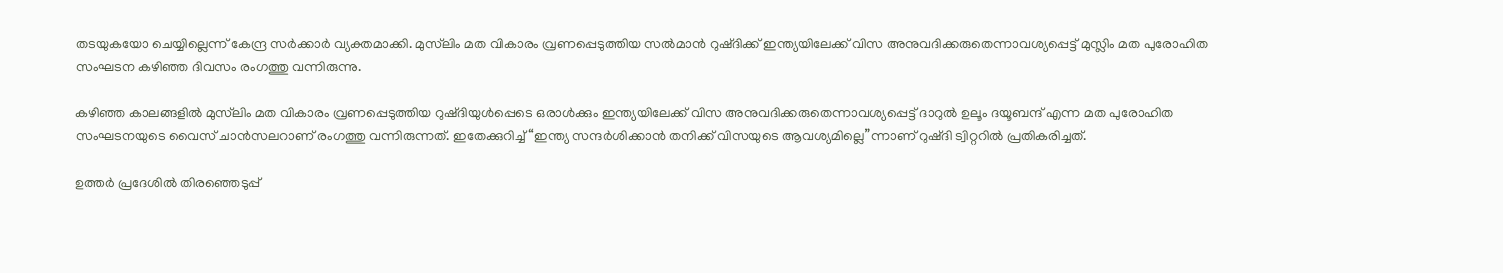തടയുകയോ ചെയ്യില്ലെന്ന് കേന്ദ്ര സര്‍ക്കാര്‍ വ്യക്തമാക്കി. മുസ്‌ലിം മത വികാരം വ്രണപ്പെടുത്തിയ സല്‍മാന്‍ റുഷ്ദിക്ക് ഇന്ത്യയിലേക്ക് വിസ അനുവദിക്കരുതെന്നാവശ്യപ്പെട്ട് മുസ്ലിം മത പുരോഹിത സംഘടന കഴിഞ്ഞ ദിവസം രംഗത്തു വന്നിരുന്നു.

കഴിഞ്ഞ കാലങ്ങളില്‍ മുസ്‌ലിം മത വികാരം വ്രണപ്പെടുത്തിയ റുഷ്ദിയുള്‍പ്പെടെ ഒരാള്‍ക്കും ഇന്ത്യയിലേക്ക് വിസ അനുവദിക്കരുതെന്നാവശ്യപ്പെട്ട് ദാറുല്‍ ഉലൂം ദയൂബന്ദ് എന്ന മത പുരോഹിത സംഘടനയുടെ വൈസ് ചാന്‍സലറാണ് രംഗത്തു വന്നിരുന്നത്. ഇതേക്കുറിച്ച് “ഇന്ത്യ സന്ദര്‍ശിക്കാന്‍ തനിക്ക് വിസയുടെ ആവശ്യമില്ലെ”ന്നാണ് റുഷ്ദി ട്വിറ്ററില്‍ പ്രതികരിച്ചത്.

ഉത്തര്‍ പ്രദേശില്‍ തിരഞ്ഞെടുപ്പ്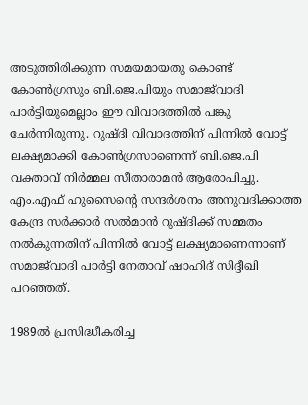അടുത്തിരിക്കുന്ന സമയമായതു കൊണ്ട് കോണ്‍ഗ്രസും ബി.ജെ.പിയും സമാജ്‌വാദി പാര്‍ട്ടിയുമെല്ലാം ഈ വിവാദത്തില്‍ പങ്കു ചേര്‍ന്നിരുന്നു. റുഷ്ദി വിവാദത്തിന് പിന്നില്‍ വോട്ട് ലക്ഷ്യമാക്കി കോണ്‍ഗ്രസാണെന്ന് ബി.ജെ.പി വക്താവ് നിര്‍മ്മല സീതാരാമന്‍ ആരോപിച്ചു. എം.എഫ് ഹുസൈന്റെ സന്ദര്‍ശനം അനുവദിക്കാത്ത കേന്ദ്ര സര്‍ക്കാര്‍ സല്‍മാന്‍ റുഷ്ദിക്ക് സമ്മതം നല്‍കുന്നതിന് പിന്നില്‍ വോട്ട് ലക്ഷ്യമാണെന്നാണ് സമാജ്‌വാദി പാര്‍ട്ടി നേതാവ് ഷാഹിദ് സിദ്ദീഖി പറഞ്ഞത്.

1989ല്‍ പ്രസിദ്ധീകരിച്ച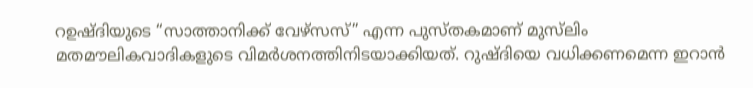റഉഷ്ദിയുടെ “സാത്താനിക്ക് വേഴ്‌സസ്” എന്ന പുസ്തകമാണ് മുസ്‌ലിം മതമൗലികവാദികളുടെ വിമര്‍ശനത്തിനിടയാക്കിയത്. റുഷ്ദിയെ വധിക്കണമെന്ന ഇറാന്‍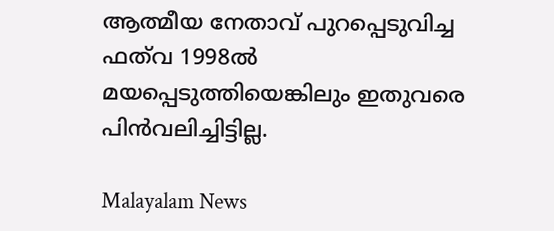ആത്മീയ നേതാവ് പുറപ്പെടുവിച്ച ഫത്‌വ 1998ല്‍ മയപ്പെടുത്തിയെങ്കിലും ഇതുവരെ പിന്‍വലിച്ചിട്ടില്ല.

Malayalam News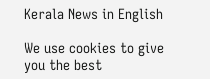Kerala News in English

We use cookies to give you the best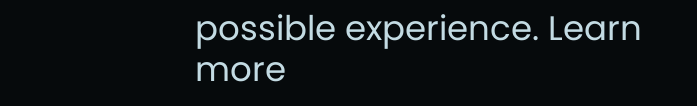possible experience. Learn more